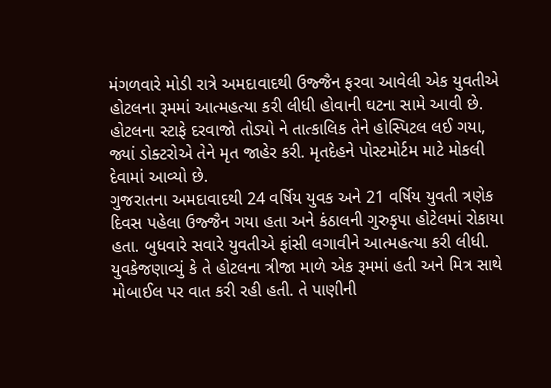મંગળવારે મોડી રાત્રે અમદાવાદથી ઉજ્જૈન ફરવા આવેલી એક યુવતીએ હોટલના રૂમમાં આત્મહત્યા કરી લીધી હોવાની ઘટના સામે આવી છે. હોટલના સ્ટાફે દરવાજો તોડ્યો ને તાત્કાલિક તેને હોસ્પિટલ લઈ ગયા, જ્યાં ડોક્ટરોએ તેને મૃત જાહેર કરી. મૃતદેહને પોસ્ટમોર્ટમ માટે મોકલી દેવામાં આવ્યો છે.
ગુજરાતના અમદાવાદથી 24 વર્ષિય યુવક અને 21 વર્ષિય યુવતી ત્રણેક દિવસ પહેલા ઉજ્જૈન ગયા હતા અને કંઠાલની ગુરુકૃપા હોટેલમાં રોકાયા હતા. બુધવારે સવારે યુવતીએ ફાંસી લગાવીને આત્મહત્યા કરી લીધી. યુવકેજણાવ્યું કે તે હોટલના ત્રીજા માળે એક રૂમમાં હતી અને મિત્ર સાથે મોબાઈલ પર વાત કરી રહી હતી. તે પાણીની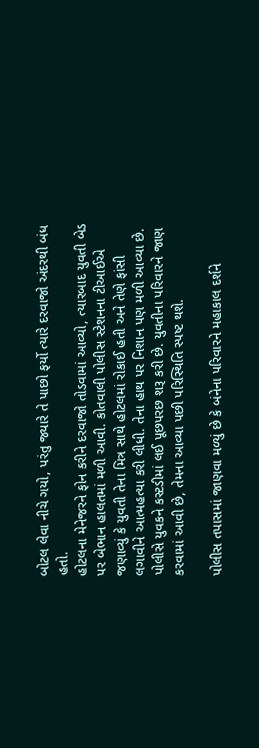બોટલ લેવા નીચે ગયો, પરંતુ જ્યારે તે પાછો ફર્યો ત્યારે દરવાજો અંદરથી બંધ હતો.
હોટલના મેનેજરને ફોન કરીને દરવાજો તોડવામાં આવ્યો, ત્યારબાદ યુવતી બેડ પર બેભાન હાલતમાં મળી આવી. કોતવાલી પોલીસ સ્ટેશનના ટીઆઈએ જણાવ્યું કે યુવતી તેના મિત્ર સાથે હોટલમાં રોકાઈ હતી અને તેણે ફાંસી લગાવીને આત્મહત્યા કરી લીધી. તેના હાથ પર નિશાન પણ મળી આવ્યા છે. પોલીસે યુવકને કસ્ટડીમાં લઈ પૂછપરછ શરૂ કરી છે. યુવતીના પરિવારને જાણ કરવામાં આવી છે, તેમના આવ્યા પછી પરિસ્થિતિ સ્પષ્ટ થશે.

પોલીસ તપાસમાં જાણવા મળ્યું છે કે બંનેના પરિવારને મહાકાલ દર્શને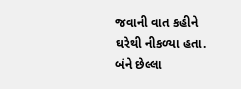જવાની વાત કહીને ઘરેથી નીકળ્યા હતા. બંને છેલ્લા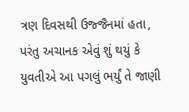ત્રણ દિવસથી ઉજ્જૈનમાં હતા, પરંતુ અચાનક એવું શું થયું કે યુવતીએ આ પગલું ભર્યું તે જાણી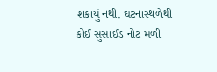શકાયું નથી. ઘટનાસ્થળેથી કોઈ સુસાઈડ નોટ મળી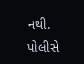નથી. પોલીસે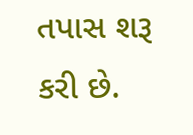તપાસ શરૂ કરી છે.